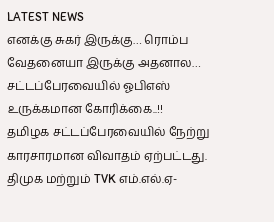LATEST NEWS
எனக்கு சுகர் இருக்கு… ரொம்ப வேதனையா இருக்கு அதனால… சட்டப்பேரவையில் ஓபிஎஸ் உருக்கமான கோரிக்கை..!!
தமிழக சட்டப்பேரவையில் நேற்று காரசாரமான விவாதம் ஏற்பட்டது. திமுக மற்றும் TVK எம்.எல்.ஏ-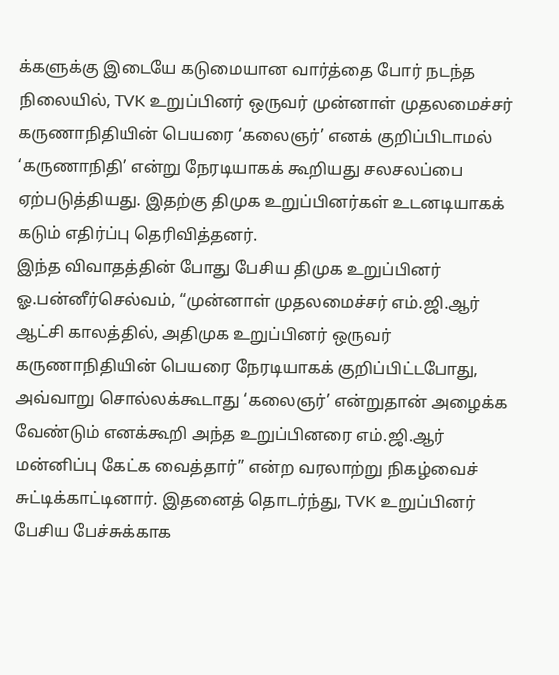க்களுக்கு இடையே கடுமையான வார்த்தை போர் நடந்த நிலையில், TVK உறுப்பினர் ஒருவர் முன்னாள் முதலமைச்சர் கருணாநிதியின் பெயரை ‘கலைஞர்’ எனக் குறிப்பிடாமல் ‘கருணாநிதி’ என்று நேரடியாகக் கூறியது சலசலப்பை ஏற்படுத்தியது. இதற்கு திமுக உறுப்பினர்கள் உடனடியாகக் கடும் எதிர்ப்பு தெரிவித்தனர்.
இந்த விவாதத்தின் போது பேசிய திமுக உறுப்பினர் ஓ.பன்னீர்செல்வம், “முன்னாள் முதலமைச்சர் எம்.ஜி.ஆர் ஆட்சி காலத்தில், அதிமுக உறுப்பினர் ஒருவர் கருணாநிதியின் பெயரை நேரடியாகக் குறிப்பிட்டபோது, அவ்வாறு சொல்லக்கூடாது ‘கலைஞர்’ என்றுதான் அழைக்க வேண்டும் எனக்கூறி அந்த உறுப்பினரை எம்.ஜி.ஆர் மன்னிப்பு கேட்க வைத்தார்” என்ற வரலாற்று நிகழ்வைச் சுட்டிக்காட்டினார். இதனைத் தொடர்ந்து, TVK உறுப்பினர் பேசிய பேச்சுக்காக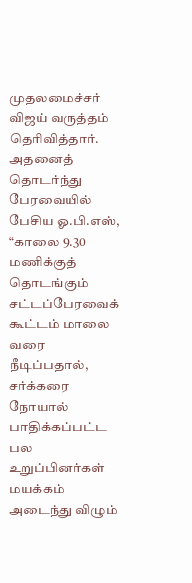முதலமைச்சர் விஜய் வருத்தம் தெரிவித்தார்.
அதனைத் தொடர்ந்து பேரவையில் பேசிய ஓ.பி.எஸ், “காலை 9.30 மணிக்குத் தொடங்கும் சட்டப்பேரவைக் கூட்டம் மாலை வரை நீடிப்பதால், சர்க்கரை நோயால் பாதிக்கப்பட்ட பல உறுப்பினர்கள் மயக்கம் அடைந்து விழும்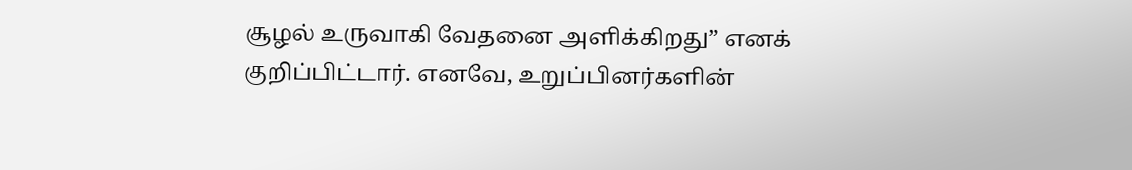சூழல் உருவாகி வேதனை அளிக்கிறது” எனக் குறிப்பிட்டார். எனவே, உறுப்பினர்களின்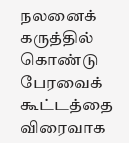நலனைக் கருத்தில் கொண்டு பேரவைக் கூட்டத்தை விரைவாக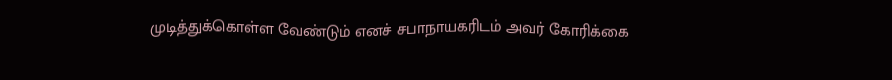முடித்துக்கொள்ள வேண்டும் எனச் சபாநாயகரிடம் அவர் கோரிக்கை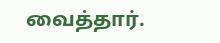வைத்தார்.